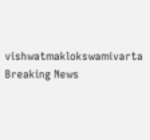vishwatmaklokswamivarta
Breaking News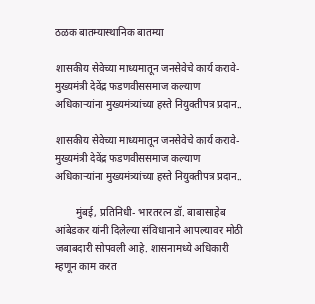ठळक बातम्यास्थानिक बातम्या

शासकीय सेवेच्या माध्यमातून जनसेवेचे कार्य करावे- मुख्यमंत्री देवेंद्र फडणवीससमाज कल्याण अधिकाऱ्यांना मुख्यमंत्र्यांच्या हस्ते नियुक्तीपत्र प्रदान..

शासकीय सेवेच्या माध्यमातून जनसेवेचे कार्य करावे- मुख्यमंत्री देवेंद्र फडणवीससमाज कल्याण अधिकाऱ्यांना मुख्यमंत्र्यांच्या हस्ते नियुक्तीपत्र प्रदान..

        मुंबई, प्रतिनिधी- भारतरत्न डॉ. बाबासाहेब आंबेडकर यांनी दिलेल्या संविधानाने आपल्यावर मोठी जबाबदारी सोपवली आहे. शासनामध्ये अधिकारी म्हणून काम करत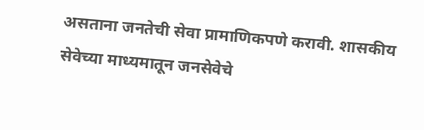असताना जनतेची सेवा प्रामाणिकपणे करावी. शासकीय सेवेच्या माध्यमातून जनसेवेचे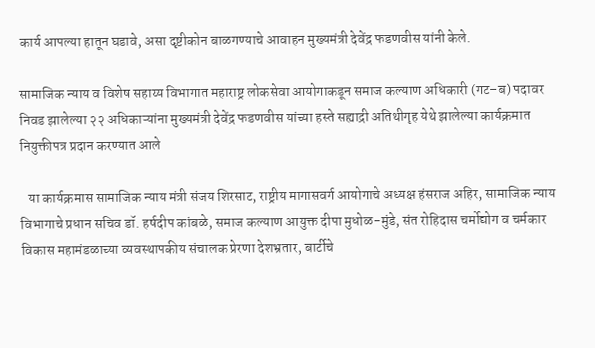कार्य आपल्या हातून घडावे, असा दृष्टीकोन बाळगण्याचे आवाहन मुख्यमंत्री देवेंद्र फडणवीस यांनी केले.

सामाजिक न्याय व विशेष सहाय्य विभागात महाराष्ट्र लोकसेवा आयोगाकडून समाज कल्याण अधिकारी (गट–ब) पदावर निवड झालेल्या २२ अधिकाऱ्यांना मुख्यमंत्री देवेंद्र फडणवीस यांच्या हस्ते सह्याद्री अतिथीगृह येथे झालेल्या कार्यक्रमात नियुक्तीपत्र प्रदान करण्यात आले

   या कार्यक्रमास सामाजिक न्याय मंत्री संजय शिरसाट, राष्ट्रीय मागासवर्ग आयोगाचे अध्यक्ष हंसराज अहिर, सामाजिक न्याय विभागाचे प्रधान सचिव डॉ. हर्षदीप कांबळे, समाज कल्याण आयुक्त दीपा मुधोळ-मुंडे, संत रोहिदास चर्मोद्योग व चर्मकार विकास महामंडळाच्या व्यवस्थापकीय संचालक प्रेरणा देशभ्रतार, बार्टीचे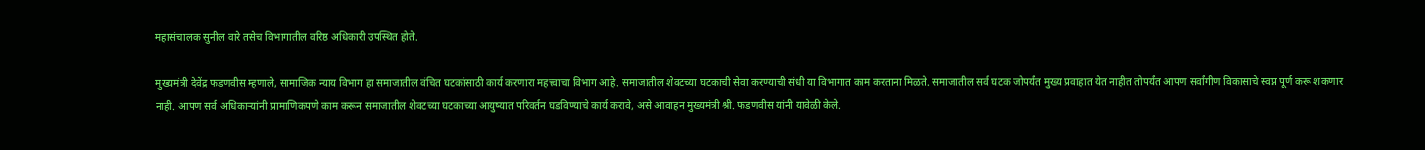महासंचालक सुनील वारे तसेच विभागातील वरिष्ठ अधिकारी उपस्थित होते.

मुख्यमंत्री देवेंद्र फडणवीस म्हणाले, सामाजिक न्याय विभाग हा समाजातील वंचित घटकांसाठी कार्य करणारा महत्त्वाचा विभाग आहे. समाजातील शेवटच्या घटकाची सेवा करण्याची संधी या विभागात काम करताना मिळते. समाजातील सर्व घटक जोपर्यंत मुख्य प्रवाहात येत नाहीत तोपर्यंत आपण सर्वांगीण विकासाचे स्वप्न पूर्ण करू शकणार नाही. आपण सर्व अधिकाऱ्यांनी प्रामाणिकपणे काम करून समाजातील शेवटच्या घटकाच्या आयुष्यात परिवर्तन घडविण्याचे कार्य करावे, असे आवाहन मुख्यमंत्री श्री. फडणवीस यांनी यावेळी केले.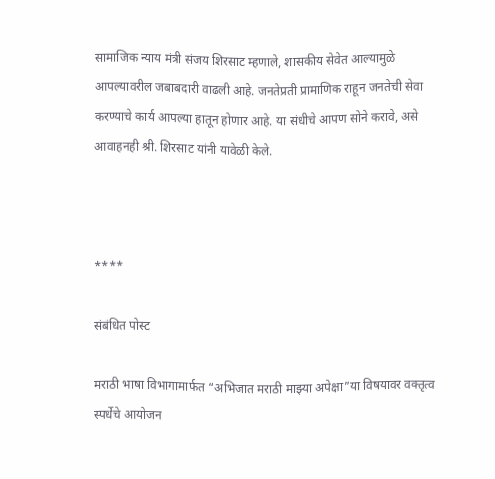सामाजिक न्याय मंत्री संजय शिरसाट म्हणाले, शासकीय सेवेत आल्यामुळे आपल्यावरील जबाबदारी वाढली आहे. जनतेप्रती प्रामाणिक राहून जनतेची सेवा करण्याचे कार्य आपल्या हातून होणार आहे. या संधीचे आपण सोने करावे, असे आवाहनही श्री. शिरसाट यांनी यावेळी केले.



****

संबंधित पोस्ट

मराठी भाषा विभागामार्फत “अभिजात मराठी माझ्या अपेक्षा”या विषयावर वक्तृत्व स्पर्धेचे आयोजन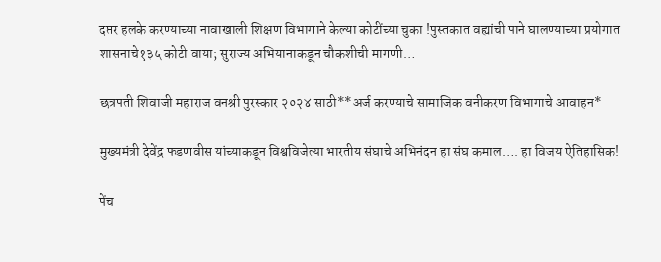दप्तर हलके करण्याच्या नावाखाली शिक्षण विभागाने केल्या कोटींच्या चुका !पुस्तकात वह्यांची पाने घालण्याच्या प्रयोगात शासनाचे१३५ कोटी वाया; सुराज्य अभियानाकडून चौकशीची मागणी…

छत्रपती शिवाजी महाराज वनश्री पुरस्कार २०२४ साठी**अर्ज करण्याचे सामाजिक वनीकरण विभागाचे आवाहन*

मुख्यमंत्री देवेंद्र फडणवीस यांच्याकडून विश्वविजेत्या भारतीय संघाचे अभिनंदन हा संघ कमाल…. हा विजय ऐतिहासिक!

पेंच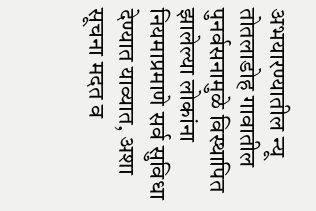अभयारण्यातील न्यू तोतलाडोह गावातील पुनर्वसनामुळे विस्थापित झालेल्या लोकांना नियमाप्रमाणे सर्व सुविधा देण्यात याव्यात, अशा सूचना मदत व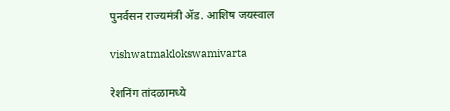पुनर्वसन राज्यमंत्री ॲड. आशिष जयस्वाल

vishwatmaklokswamivarta

रेशनिंग तांदळामध्ये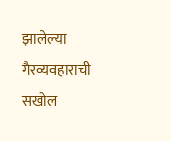झालेल्या गैरव्यवहाराची सखोल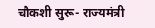चौकशी सुरू- राज्यमंत्री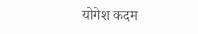योगेश कदम